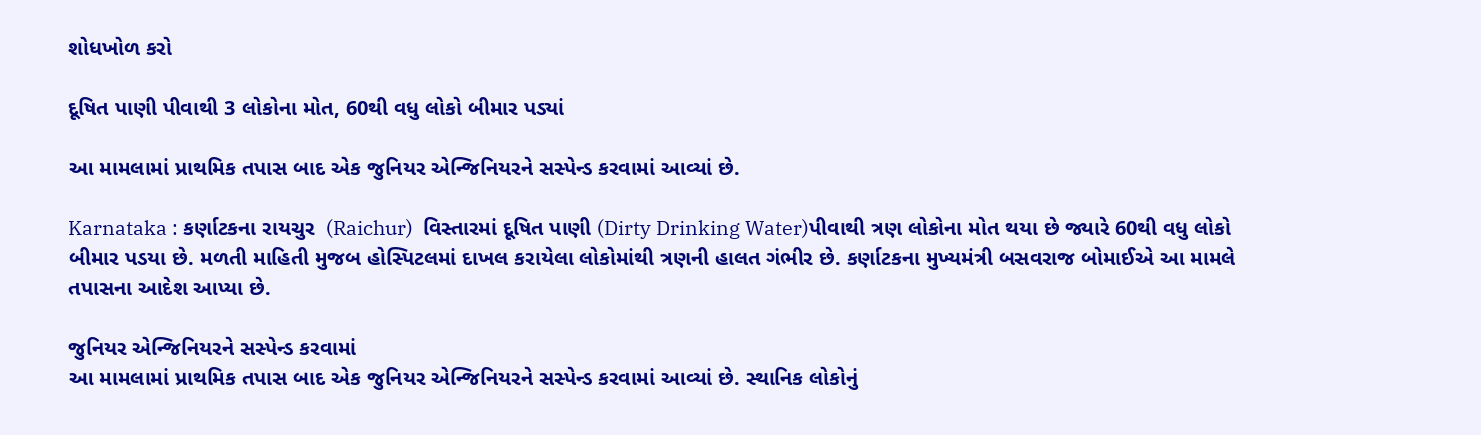શોધખોળ કરો

દૂષિત પાણી પીવાથી 3 લોકોના મોત, 60થી વધુ લોકો બીમાર પડ્યાં

આ મામલામાં પ્રાથમિક તપાસ બાદ એક જુનિયર એન્જિનિયરને સસ્પેન્ડ કરવામાં આવ્યાં છે.

Karnataka : કર્ણાટકના રાયચુર  (Raichur)  વિસ્તારમાં દૂષિત પાણી (Dirty Drinking Water)પીવાથી ત્રણ લોકોના મોત થયા છે જ્યારે 60થી વધુ લોકો બીમાર પડયા છે. મળતી માહિતી મુજબ હોસ્પિટલમાં દાખલ કરાયેલા લોકોમાંથી ત્રણની હાલત ગંભીર છે. કર્ણાટકના મુખ્યમંત્રી બસવરાજ બોમાઈએ આ મામલે તપાસના આદેશ આપ્યા છે.

જુનિયર એન્જિનિયરને સસ્પેન્ડ કરવામાં
આ મામલામાં પ્રાથમિક તપાસ બાદ એક જુનિયર એન્જિનિયરને સસ્પેન્ડ કરવામાં આવ્યાં છે. સ્થાનિક લોકોનું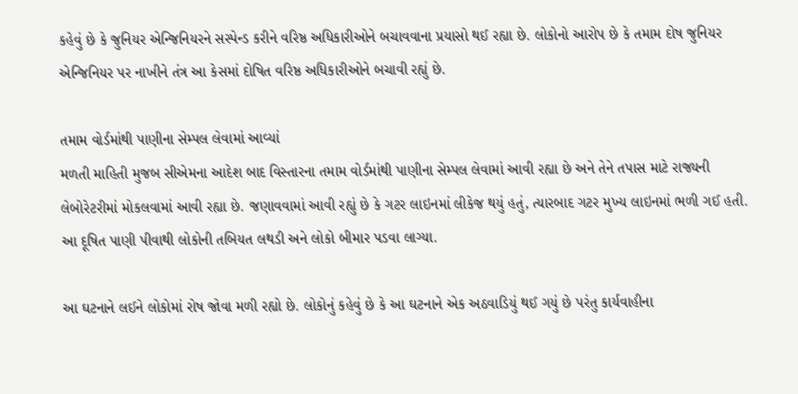કહેવું છે કે જુનિયર એન્જિનિયરને સસ્પેન્ડ કરીને વરિષ્ઠ અધિકારીઓને બચાવવાના પ્રયાસો થઈ રહ્યા છે. લોકોનો આરોપ છે કે તમામ દોષ જુનિયર એન્જિનિયર પર નાખીને તંત્ર આ કેસમાં દોષિત વરિષ્ઠ અધિકારીઓને બચાવી રહ્યું છે.

તમામ વોર્ડમાંથી પાણીના સેમ્પલ લેવામાં આવ્યાં
મળતી માહિતી મુજબ સીએમના આદેશ બાદ વિસ્તારના તમામ વોર્ડમાંથી પાણીના સેમ્પલ લેવામાં આવી રહ્યા છે અને તેને તપાસ માટે રાજ્યની લેબોરેટરીમાં મોકલવામાં આવી રહ્યા છે. જણાવવામાં આવી રહ્યું છે કે ગટર લાઇનમાં લીકેજ થયું હતું, ત્યારબાદ ગટર મુખ્ય લાઇનમાં ભળી ગઈ હતી. આ દૂષિત પાણી પીવાથી લોકોની તબિયત લથડી અને લોકો બીમાર પડવા લાગ્યા.

આ ઘટનાને લઈને લોકોમાં રોષ જોવા મળી રહ્યો છે. લોકોનું કહેવું છે કે આ ઘટનાને એક અઠવાડિયું થઈ ગયું છે પરંતુ કાર્યવાહીના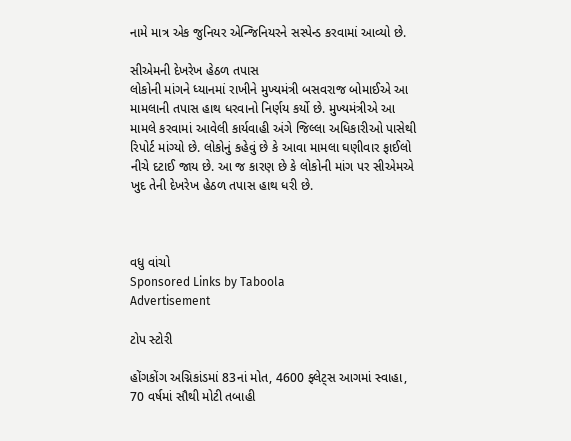નામે માત્ર એક જુનિયર એન્જિનિયરને સસ્પેન્ડ કરવામાં આવ્યો છે.

સીએમની દેખરેખ હેઠળ તપાસ
લોકોની માંગને ધ્યાનમાં રાખીને મુખ્યમંત્રી બસવરાજ બોમાઈએ આ મામલાની તપાસ હાથ ધરવાનો નિર્ણય કર્યો છે. મુખ્યમંત્રીએ આ મામલે કરવામાં આવેલી કાર્યવાહી અંગે જિલ્લા અધિકારીઓ પાસેથી રિપોર્ટ માંગ્યો છે. લોકોનું કહેવું છે કે આવા મામલા ઘણીવાર ફાઈલો નીચે દટાઈ જાય છે. આ જ કારણ છે કે લોકોની માંગ પર સીએમએ ખુદ તેની દેખરેખ હેઠળ તપાસ હાથ ધરી છે.



વધુ વાંચો
Sponsored Links by Taboola
Advertisement

ટોપ સ્ટોરી

હોંગકોંગ અગ્નિકાંડમાં 83નાં મોત, 4600 ફ્લેટ્સ આગમાં સ્વાહા, 70 વર્ષમાં સૌથી મોટી તબાહી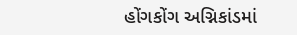હોંગકોંગ અગ્નિકાંડમાં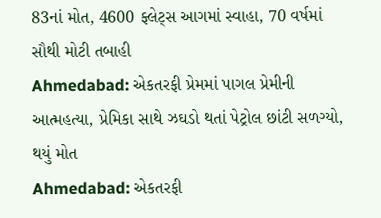83નાં મોત, 4600 ફ્લેટ્સ આગમાં સ્વાહા, 70 વર્ષમાં સૌથી મોટી તબાહી
Ahmedabad: એકતરફી પ્રેમમાં પાગલ પ્રેમીની આત્મહત્યા, પ્રેમિકા સાથે ઝઘડો થતાં પેટ્રોલ છાંટી સળગ્યો, થયું મોત
Ahmedabad: એકતરફી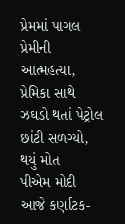પ્રેમમાં પાગલ પ્રેમીની આત્મહત્યા, પ્રેમિકા સાથે ઝઘડો થતાં પેટ્રોલ છાંટી સળગ્યો, થયું મોત
પીએમ મોદી આજે કર્ણાટક-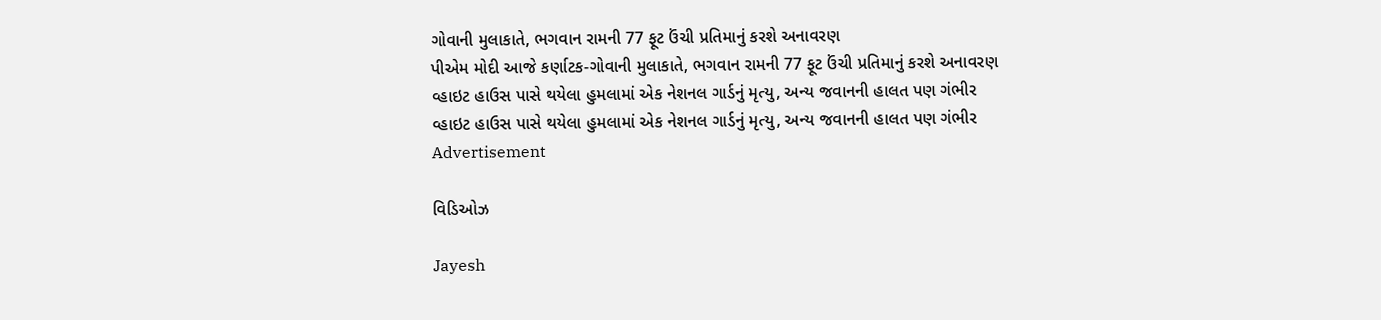ગોવાની મુલાકાતે, ભગવાન રામની 77 ફૂટ ઉંચી પ્રતિમાનું કરશે અનાવરણ
પીએમ મોદી આજે કર્ણાટક-ગોવાની મુલાકાતે, ભગવાન રામની 77 ફૂટ ઉંચી પ્રતિમાનું કરશે અનાવરણ
વ્હાઇટ હાઉસ પાસે થયેલા હુમલામાં એક નેશનલ ગાર્ડનું મૃત્યુ, અન્ય જવાનની હાલત પણ ગંભીર
વ્હાઇટ હાઉસ પાસે થયેલા હુમલામાં એક નેશનલ ગાર્ડનું મૃત્યુ, અન્ય જવાનની હાલત પણ ગંભીર
Advertisement

વિડિઓઝ

Jayesh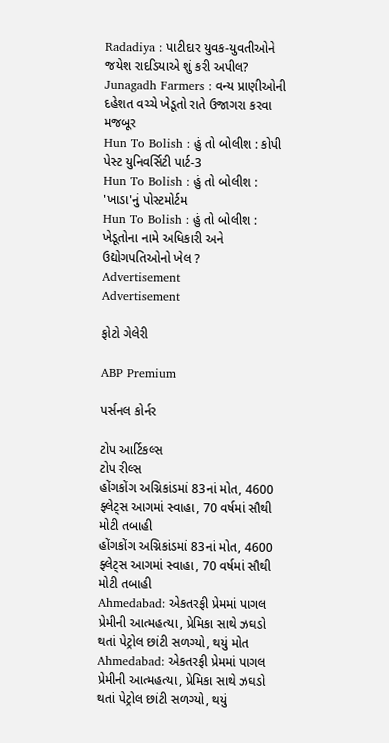Radadiya : પાટીદાર યુવક-યુવતીઓને જયેશ રાદડિયાએ શું કરી અપીલ?
Junagadh Farmers : વન્ય પ્રાણીઓની દહેશત વચ્ચે ખેડૂતો રાતે ઉજાગરા કરવા મજબૂર
Hun To Bolish : હું તો બોલીશ : કોપી પેસ્ટ યુનિવર્સિટી પાર્ટ-3
Hun To Bolish : હું તો બોલીશ : 'ખાડા'નું પોસ્ટમોર્ટમ
Hun To Bolish : હું તો બોલીશ : ખેડૂતોના નામે અધિકારી અને ઉદ્યોગપતિઓનો ખેલ ?
Advertisement
Advertisement

ફોટો ગેલેરી

ABP Premium

પર્સનલ કોર્નર

ટોપ આર્ટિકલ્સ
ટોપ રીલ્સ
હોંગકોંગ અગ્નિકાંડમાં 83નાં મોત, 4600 ફ્લેટ્સ આગમાં સ્વાહા, 70 વર્ષમાં સૌથી મોટી તબાહી
હોંગકોંગ અગ્નિકાંડમાં 83નાં મોત, 4600 ફ્લેટ્સ આગમાં સ્વાહા, 70 વર્ષમાં સૌથી મોટી તબાહી
Ahmedabad: એકતરફી પ્રેમમાં પાગલ પ્રેમીની આત્મહત્યા, પ્રેમિકા સાથે ઝઘડો થતાં પેટ્રોલ છાંટી સળગ્યો, થયું મોત
Ahmedabad: એકતરફી પ્રેમમાં પાગલ પ્રેમીની આત્મહત્યા, પ્રેમિકા સાથે ઝઘડો થતાં પેટ્રોલ છાંટી સળગ્યો, થયું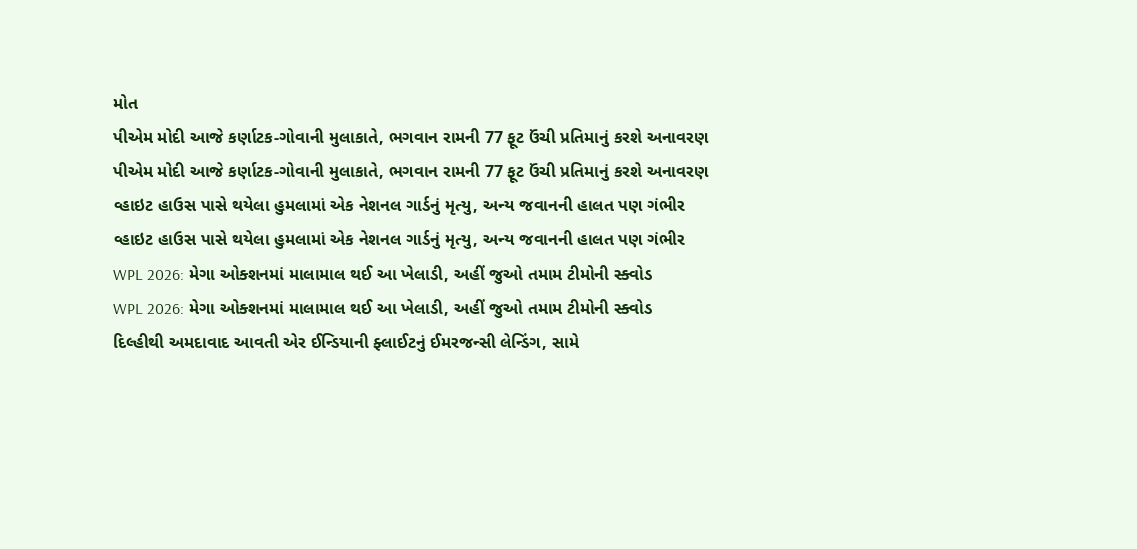મોત
પીએમ મોદી આજે કર્ણાટક-ગોવાની મુલાકાતે, ભગવાન રામની 77 ફૂટ ઉંચી પ્રતિમાનું કરશે અનાવરણ
પીએમ મોદી આજે કર્ણાટક-ગોવાની મુલાકાતે, ભગવાન રામની 77 ફૂટ ઉંચી પ્રતિમાનું કરશે અનાવરણ
વ્હાઇટ હાઉસ પાસે થયેલા હુમલામાં એક નેશનલ ગાર્ડનું મૃત્યુ, અન્ય જવાનની હાલત પણ ગંભીર
વ્હાઇટ હાઉસ પાસે થયેલા હુમલામાં એક નેશનલ ગાર્ડનું મૃત્યુ, અન્ય જવાનની હાલત પણ ગંભીર
WPL 2026: મેગા ઓક્શનમાં માલામાલ થઈ આ ખેલાડી, અહીં જુઓ તમામ ટીમોની સ્ક્વોડ
WPL 2026: મેગા ઓક્શનમાં માલામાલ થઈ આ ખેલાડી, અહીં જુઓ તમામ ટીમોની સ્ક્વોડ
દિલ્હીથી અમદાવાદ આવતી એર ઈન્ડિયાની ફ્લાઈટનું ઈમરજન્સી લેન્ડિંગ, સામે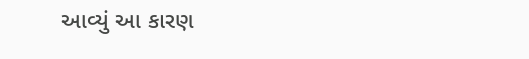આવ્યું આ કારણ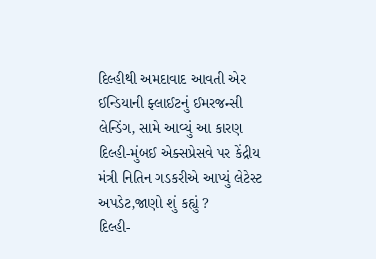દિલ્હીથી અમદાવાદ આવતી એર ઈન્ડિયાની ફ્લાઈટનું ઈમરજન્સી લેન્ડિંગ, સામે આવ્યું આ કારણ
દિલ્હી-મુંબઈ એક્સપ્રેસવે પર કેંદ્રીય મંત્રી નિતિન ગડકરીએ આપ્યું લેટેસ્ટ અપડેટ,જાણો શું કહ્યું ?
દિલ્હી-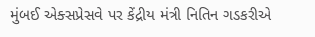મુંબઈ એક્સપ્રેસવે પર કેંદ્રીય મંત્રી નિતિન ગડકરીએ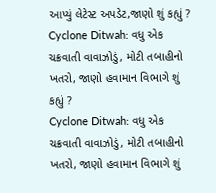આપ્યું લેટેસ્ટ અપડેટ,જાણો શું કહ્યું ?
Cyclone Ditwah: વધુ એક ચક્રવાતી વાવાઝોડું, મોટી તબાહીનો ખતરો, જાણો હવામાન વિભાગે શું કહ્યું ?
Cyclone Ditwah: વધુ એક ચક્રવાતી વાવાઝોડું, મોટી તબાહીનો ખતરો, જાણો હવામાન વિભાગે શું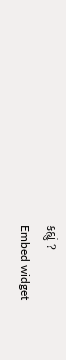કહ્યું ?
Embed widget